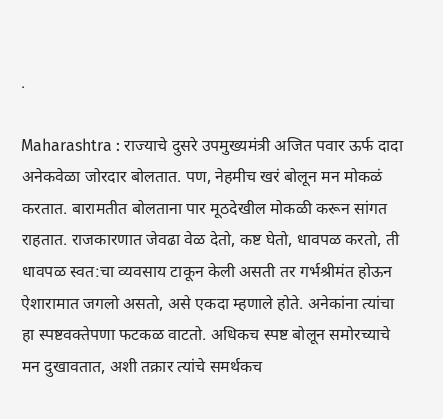.

Maharashtra : राज्याचे दुसरे उपमुख्यमंत्री अजित पवार ऊर्फ दादा अनेकवेळा जोरदार बोलतात. पण, नेहमीच खरं बोलून मन मोकळं करतात. बारामतीत बोलताना पार मूठदेखील मोकळी करून सांगत राहतात. राजकारणात जेवढा वेळ देतो, कष्ट घेतो, धावपळ करतो, ती धावपळ स्वत:चा व्यवसाय टाकून केली असती तर गर्भश्रीमंत होऊन ऐशारामात जगलो असतो, असे एकदा म्हणाले होते. अनेकांना त्यांचा हा स्पष्टवक्तेपणा फटकळ वाटतो. अधिकच स्पष्ट बोलून समोरच्याचे मन दुखावतात, अशी तक्रार त्यांचे समर्थकच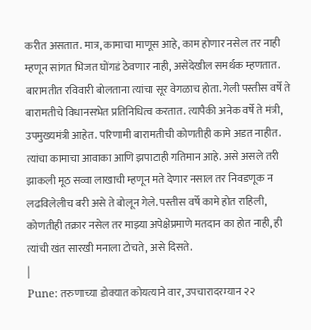करीत असतात. मात्र, कामाचा माणूस आहे, काम होणार नसेल तर नाही म्हणून सांगत भिजत घोंगडं ठेवणार नाही, असेदेखील समर्थक म्हणतात.
बारामतीत रविवारी बोलताना त्यांचा सूर वेगळाच होता. गेली पस्तीस वर्षे ते बारामतीचे विधानसभेत प्रतिनिधित्व करतात. त्यापैकी अनेक वर्षे ते मंत्री, उपमुख्यमंत्री आहेत. परिणामी बारामतीची कोणतीही कामे अडत नाहीत. त्यांचा कामाचा आवाका आणि झपाटाही गतिमान आहे. असे असले तरी झाकली मूठ सव्वा लाखाची म्हणून मते देणार नसाल तर निवडणूक न लढविलेलीच बरी असे ते बोलून गेले. पस्तीस वर्षे कामे होत राहिली, कोणतीही तक्रार नसेल तर माझ्या अपेक्षेप्रमाणे मतदान का होत नाही, ही त्यांची खंत सारखी मनाला टोचते, असे दिसते.
|
Pune: तरुणाच्या डोक्यात कोयत्याने वार, उपचारादरम्यान २२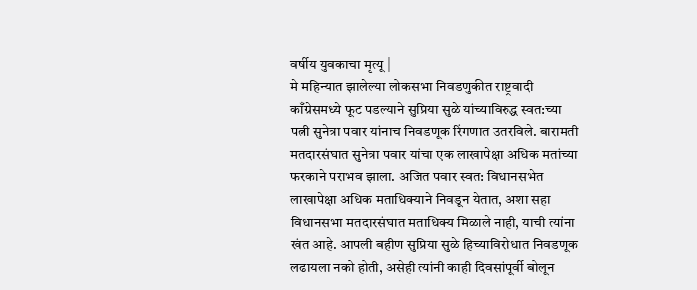वर्षीय युवकाचा मृत्यू |
मे महिन्यात झालेल्या लोकसभा निवडणुकीत राष्ट्रवादी काँग्रेसमध्ये फूट पडल्याने सुप्रिया सुळे यांच्याविरुद्ध स्वत:च्या पत्नी सुनेत्रा पवार यांनाच निवडणूक रिंगणात उतरविले. बारामती मतदारसंघात सुनेत्रा पवार यांचा एक लाखापेक्षा अधिक मतांच्या फरकाने पराभव झाला. अजित पवार स्वत: विधानसभेत लाखापेक्षा अधिक मताधिक्याने निवडून येतात, अशा सहा विधानसभा मतदारसंघात मताधिक्य मिळाले नाही, याची त्यांना खंत आहे. आपली बहीण सुप्रिया सुळे हिच्याविरोधात निवडणूक लढायला नको होती, असेही त्यांनी काही दिवसांपूर्वी बोलून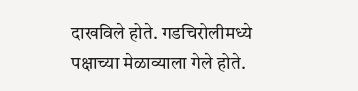दाखविले होते. गडचिरोलीमध्ये पक्षाच्या मेळाव्याला गेले होते.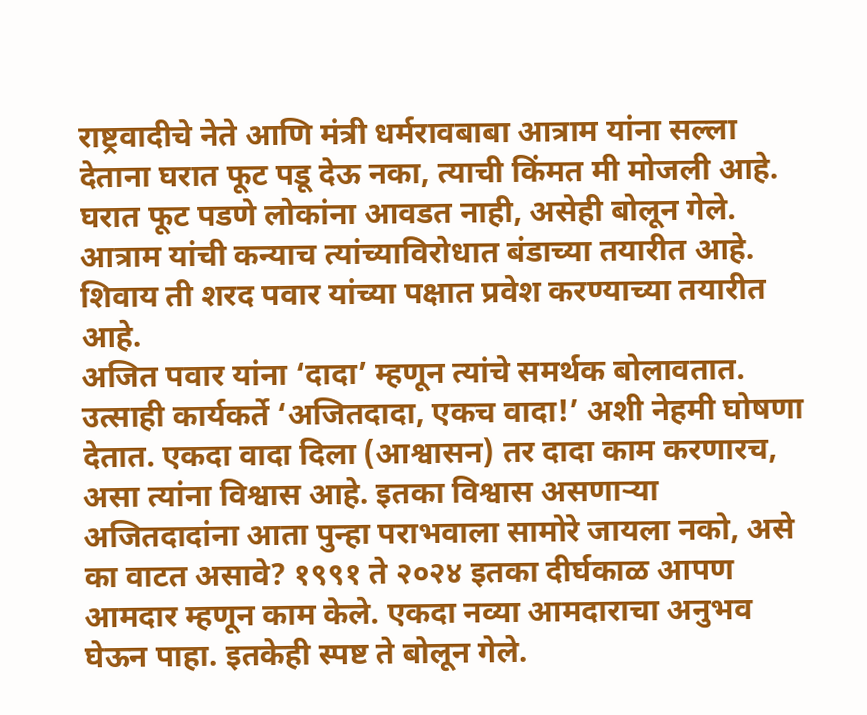राष्ट्रवादीचे नेते आणि मंत्री धर्मरावबाबा आत्राम यांना सल्ला देताना घरात फूट पडू देऊ नका, त्याची किंमत मी मोजली आहे. घरात फूट पडणे लोकांना आवडत नाही, असेही बोलून गेले. आत्राम यांची कन्याच त्यांच्याविरोधात बंडाच्या तयारीत आहे. शिवाय ती शरद पवार यांच्या पक्षात प्रवेश करण्याच्या तयारीत आहे.
अजित पवार यांना ‘दादा’ म्हणून त्यांचे समर्थक बोलावतात. उत्साही कार्यकर्ते ‘अजितदादा, एकच वादा!’ अशी नेहमी घोषणा देतात. एकदा वादा दिला (आश्वासन) तर दादा काम करणारच, असा त्यांना विश्वास आहे. इतका विश्वास असणाऱ्या अजितदादांना आता पुन्हा पराभवाला सामोरे जायला नको, असे का वाटत असावे? १९९१ ते २०२४ इतका दीर्घकाळ आपण आमदार म्हणून काम केले. एकदा नव्या आमदाराचा अनुभव घेऊन पाहा. इतकेही स्पष्ट ते बोलून गेले.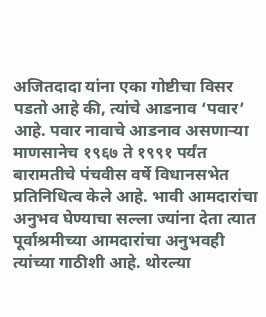अजितदादा यांना एका गोष्टीचा विसर पडतो आहे की, त्यांचे आडनाव ‘पवार’ आहे. पवार नावाचे आडनाव असणाऱ्या माणसानेच १९६७ ते १९९१ पर्यंत बारामतीचे पंचवीस वर्षे विधानसभेत प्रतिनिधित्व केले आहे. भावी आमदारांचा अनुभव घेण्याचा सल्ला ज्यांना देता त्यात पूर्वाश्रमीच्या आमदारांचा अनुभवही त्यांच्या गाठीशी आहे. थोरल्या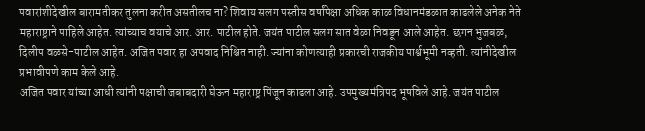पवारांशीदेखील बारामतीकर तुलना करीत असतीलच ना? शिवाय सलग पस्तीस वर्षांपेक्षा अधिक काळ विधानमंडळात काढलेले अनेक नेते महाराष्ट्राने पाहिले आहेत. त्यांच्याच वयाचे आर. आर. पाटील होते. जयंत पाटील सलग सात वेळा निवडून आले आहेत. छगन भुजबळ, दिलीप वळसे-पाटील आहेत. अजित पवार हा अपवाद निश्चित नाही. ज्यांना कोणत्याही प्रकारची राजकीय पार्श्वभूमी नव्हती. त्यांनीदेखील प्रभावीपणे काम केले आहे.
अजित पवार यांच्या आधी त्यांनी पक्षाची जबाबदारी घेऊन महाराष्ट्र पिंजून काढला आहे. उपमुख्यमंत्रिपद भूषविले आहे. जयंत पाटील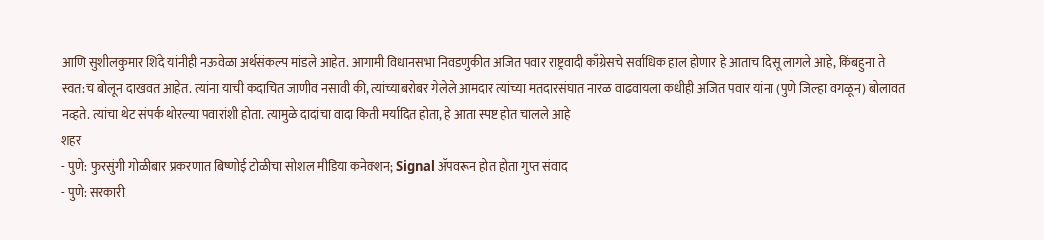आणि सुशीलकुमार शिंदे यांनीही नऊवेळा अर्थसंकल्प मांडले आहेत. आगामी विधानसभा निवडणुकीत अजित पवार राष्ट्रवादी काँग्रेसचे सर्वाधिक हाल होणार हे आताच दिसू लागले आहे, किंबहुना ते स्वत:च बोलून दाखवत आहेत. त्यांना याची कदाचित जाणीव नसावी की, त्यांच्याबरोबर गेलेले आमदार त्यांच्या मतदारसंघात नारळ वाढवायला कधीही अजित पवार यांना (पुणे जिल्हा वगळून) बोलावत नव्हते. त्यांचा थेट संपर्क थोरल्या पवारांशी होता. त्यामुळे दादांचा वादा किती मर्यादित होता, हे आता स्पष्ट होत चालले आहे
शहर
- पुणे: फुरसुंगी गोळीबार प्रकरणात बिष्णोई टोळीचा सोशल मीडिया कनेक्शन; Signal ॲपवरून होत होता गुप्त संवाद
- पुणे: सरकारी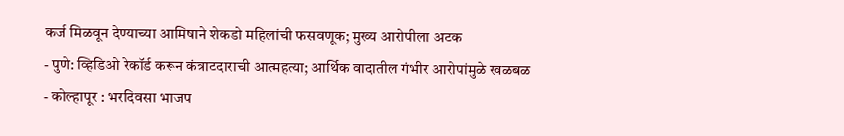कर्ज मिळवून देण्याच्या आमिषाने शेकडो महिलांची फसवणूक; मुख्य आरोपीला अटक
- पुणे: व्हिडिओ रेकॉर्ड करून कंत्राटदाराची आत्महत्या; आर्थिक वादातील गंभीर आरोपांमुळे खळबळ
- कोल्हापूर : भरदिवसा भाजप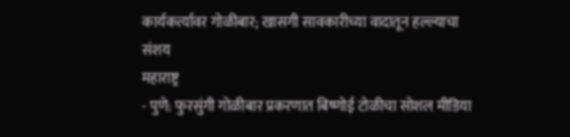कार्यकर्त्यावर गोळीबार; खासगी सावकारीच्या वादातून हल्ल्याचा संशय
महाराष्ट्र
- पुणे: फुरसुंगी गोळीबार प्रकरणात बिष्णोई टोळीचा सोशल मीडिया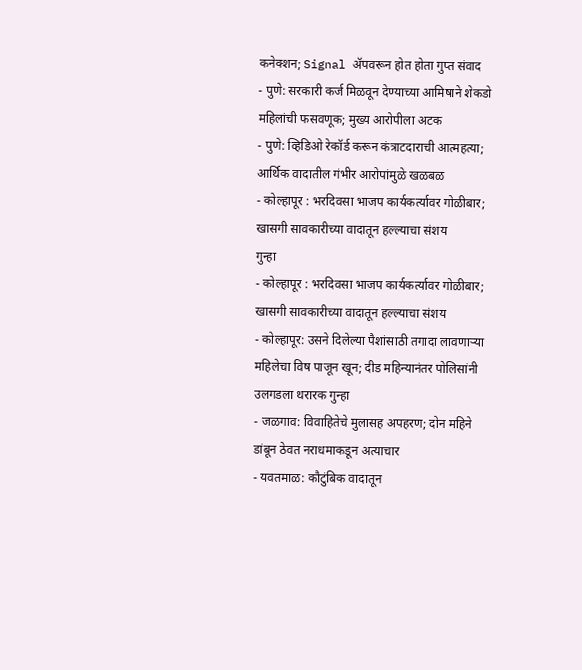कनेक्शन; Signal ॲपवरून होत होता गुप्त संवाद
- पुणे: सरकारी कर्ज मिळवून देण्याच्या आमिषाने शेकडो महिलांची फसवणूक; मुख्य आरोपीला अटक
- पुणे: व्हिडिओ रेकॉर्ड करून कंत्राटदाराची आत्महत्या; आर्थिक वादातील गंभीर आरोपांमुळे खळबळ
- कोल्हापूर : भरदिवसा भाजप कार्यकर्त्यावर गोळीबार; खासगी सावकारीच्या वादातून हल्ल्याचा संशय
गुन्हा
- कोल्हापूर : भरदिवसा भाजप कार्यकर्त्यावर गोळीबार; खासगी सावकारीच्या वादातून हल्ल्याचा संशय
- कोल्हापूर: उसने दिलेल्या पैशांसाठी तगादा लावणाऱ्या महिलेचा विष पाजून खून; दीड महिन्यानंतर पोलिसांनी उलगडला थरारक गुन्हा
- जळगाव: विवाहितेचे मुलासह अपहरण; दोन महिने डांबून ठेवत नराधमाकडून अत्याचार
- यवतमाळ: कौटुंबिक वादातून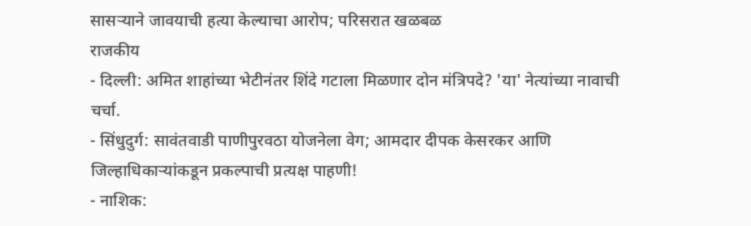सासऱ्याने जावयाची हत्या केल्याचा आरोप; परिसरात खळबळ
राजकीय
- दिल्ली: अमित शाहांच्या भेटीनंतर शिंदे गटाला मिळणार दोन मंत्रिपदे? 'या' नेत्यांच्या नावाची चर्चा.
- सिंधुदुर्ग: सावंतवाडी पाणीपुरवठा योजनेला वेग; आमदार दीपक केसरकर आणि जिल्हाधिकाऱ्यांकडून प्रकल्पाची प्रत्यक्ष पाहणी!
- नाशिक: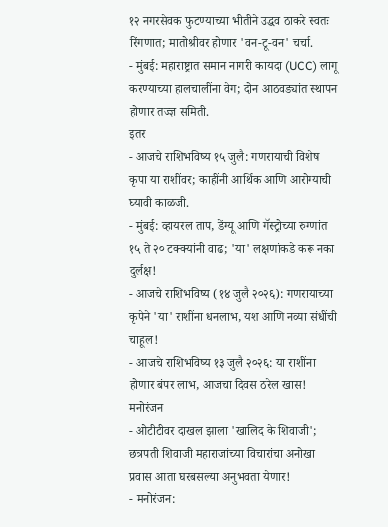१२ नगरसेवक फुटण्याच्या भीतीने उद्धव ठाकरे स्वतः रिंगणात; मातोश्रीवर होणार 'वन-टू-वन' चर्चा.
- मुंबई: महाराष्ट्रात समान नागरी कायदा (UCC) लागू करण्याच्या हालचालींना वेग; दोन आठवड्यांत स्थापन होणार तज्ज्ञ समिती.
इतर
- आजचे राशिभविष्य १५ जुलै: गणरायाची विशेष कृपा या राशींवर; काहींनी आर्थिक आणि आरोग्याची घ्यावी काळजी.
- मुंबई: व्हायरल ताप, डेंग्यू आणि गॅस्ट्रोच्या रुग्णांत १५ ते २० टक्क्यांनी वाढ; 'या' लक्षणांकडे करू नका दुर्लक्ष!
- आजचे राशिभविष्य (१४ जुलै २०२६): गणरायाच्या कृपेने 'या' राशींना धनलाभ, यश आणि नव्या संधींची चाहूल!
- आजचे राशिभविष्य १३ जुलै २०२६: या राशींना होणार बंपर लाभ, आजचा दिवस ठरेल खास!
मनोरंजन
- ओटीटीवर दाखल झाला 'खालिद के शिवाजी'; छत्रपती शिवाजी महाराजांच्या विचारांचा अनोखा प्रवास आता घरबसल्या अनुभवता येणार!
- मनोरंजन: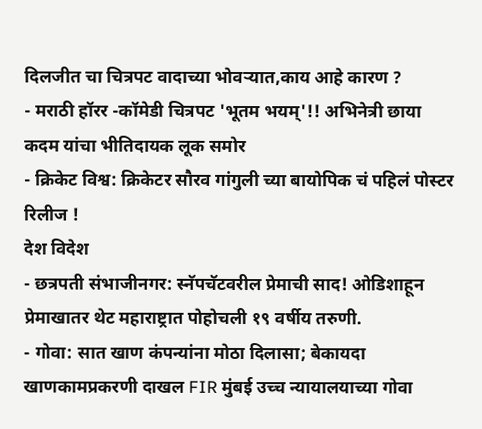दिलजीत चा चित्रपट वादाच्या भोवऱ्यात,काय आहे कारण ?
- मराठी हॉरर -कॉमेडी चित्रपट 'भूतम भयम्'!! अभिनेत्री छाया कदम यांचा भीतिदायक लूक समोर
- क्रिकेट विश्व: क्रिकेटर सौरव गांगुली च्या बायोपिक चं पहिलं पोस्टर रिलीज !
देश विदेश
- छत्रपती संभाजीनगर: स्नॅपचॅटवरील प्रेमाची साद! ओडिशाहून प्रेमाखातर थेट महाराष्ट्रात पोहोचली १९ वर्षीय तरुणी.
- गोवा: सात खाण कंपन्यांना मोठा दिलासा; बेकायदा खाणकामप्रकरणी दाखल FIR मुंबई उच्च न्यायालयाच्या गोवा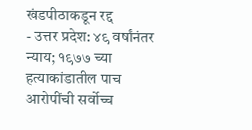खंडपीठाकडून रद्द
- उत्तर प्रदेश: ४९ वर्षांनंतर न्याय; १९७७ च्या हत्याकांडातील पाच आरोपींची सर्वोच्च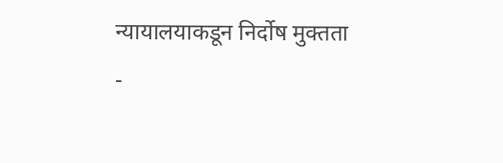न्यायालयाकडून निर्दोष मुक्तता
-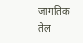जागतिक तेल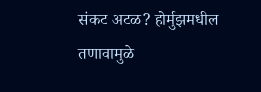संकट अटळ? होर्मुझमधील तणावामुळे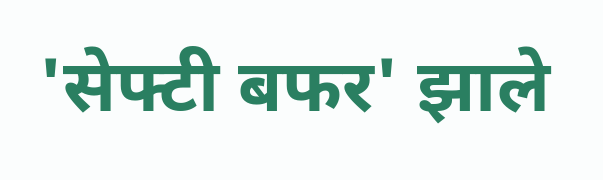'सेफ्टी बफर' झाले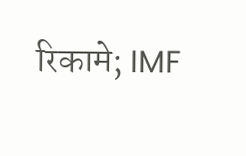रिकामे; IMF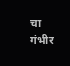चा गंभीर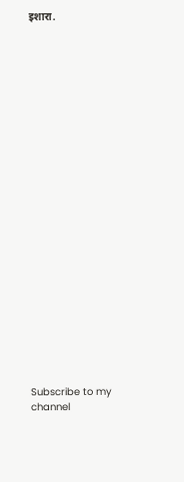इशारा.
























Subscribe to my channel